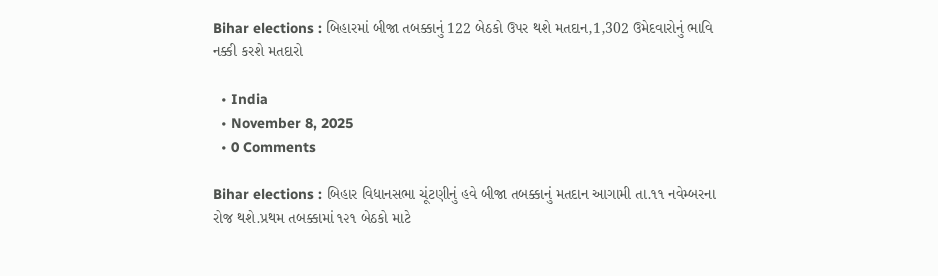Bihar elections : બિહારમાં બીજા તબક્કાનું 122 બેઠકો ઉપર થશે મતદાન,1,302 ઉમેદવારોનું ભાવિ નક્કી કરશે મતદારો

  • India
  • November 8, 2025
  • 0 Comments

Bihar elections : બિહાર વિધાનસભા ચૂંટણીનું હવે બીજા તબક્કાનું મતદાન આગામી તા.૧૧ નવેમ્બરના રોજ થશે.પ્રથમ તબક્કામાં ૧૨૧ બેઠકો માટે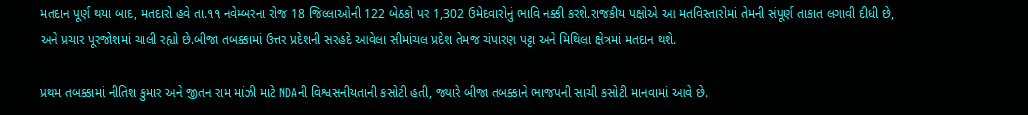મતદાન પૂર્ણ થયા બાદ, મતદારો હવે તા.૧૧ નવેમ્બરના રોજ 18 જિલ્લાઓની 122 બેઠકો પર 1,302 ઉમેદવારોનું ભાવિ નક્કી કરશે.રાજકીય પક્ષોએ આ મતવિસ્તારોમાં તેમની સંપૂર્ણ તાકાત લગાવી દીધી છે, અને પ્રચાર પૂરજોશમાં ચાલી રહ્યો છે.બીજા તબક્કામાં ઉત્તર પ્રદેશની સરહદે આવેલા સીમાંચલ પ્રદેશ તેમજ ચંપારણ પટ્ટા અને મિથિલા ક્ષેત્રમાં મતદાન થશે.

પ્રથમ તબક્કામાં નીતિશ કુમાર અને જીતન રામ માંઝી માટે NDAની વિશ્વસનીયતાની કસોટી હતી, જ્યારે બીજા તબક્કાને ભાજપની સાચી કસોટી માનવામાં આવે છે.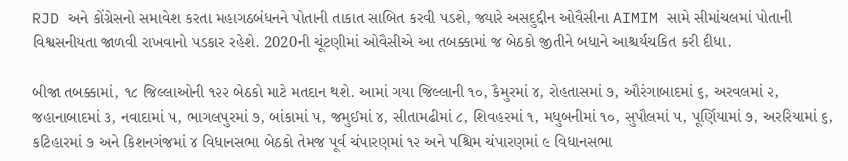RJD અને કોંગ્રેસનો સમાવેશ કરતા મહાગઠબંધનને પોતાની તાકાત સાબિત કરવી પડશે, જ્યારે અસદુદ્દીન ઓવૈસીના AIMIM સામે સીમાંચલમાં પોતાની વિશ્વસનીયતા જાળવી રાખવાનો પડકાર રહેશે. 2020ની ચૂંટણીમાં ઓવૈસીએ આ તબક્કામાં જ બેઠકો જીતીને બધાને આશ્ચર્યચકિત કરી દીધા.

બીજા તબક્કામાં, ૧૮ જિલ્લાઓની ૧૨૨ બેઠકો માટે મતદાન થશે. આમાં ગયા જિલ્લાની ૧૦, કૈમુરમાં ૪, રોહતાસમાં ૭, ઔરંગાબાદમાં ૬, અરવલમાં ૨, જહાનાબાદમાં ૩, નવાદામાં ૫, ભાગલપુરમાં ૭, બાંકામાં ૫, જમુઈમાં ૪, સીતામઢીમાં ૮, શિવહરમાં ૧, મધુબનીમાં ૧૦, સુપૌલમાં ૫, પૂર્ણિયામાં ૭, અરરિયામાં ૬, કટિહારમાં ૭ અને કિશનગંજમાં ૪ વિધાનસભા બેઠકો તેમજ પૂર્વ ચંપારણમાં ૧૨ અને પશ્ચિમ ચંપારણમાં ૯ વિધાનસભા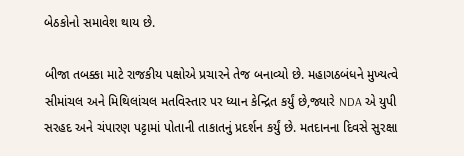બેઠકોનો સમાવેશ થાય છે.

બીજા તબક્કા માટે રાજકીય પક્ષોએ પ્રચારને તેજ બનાવ્યો છે. મહાગઠબંધને મુખ્યત્વે સીમાંચલ અને મિથિલાંચલ મતવિસ્તાર પર ધ્યાન કેન્દ્રિત કર્યું છે,જ્યારે NDA એ યુપી સરહદ અને ચંપારણ પટ્ટામાં પોતાની તાકાતનું પ્રદર્શન કર્યું છે. મતદાનના દિવસે સુરક્ષા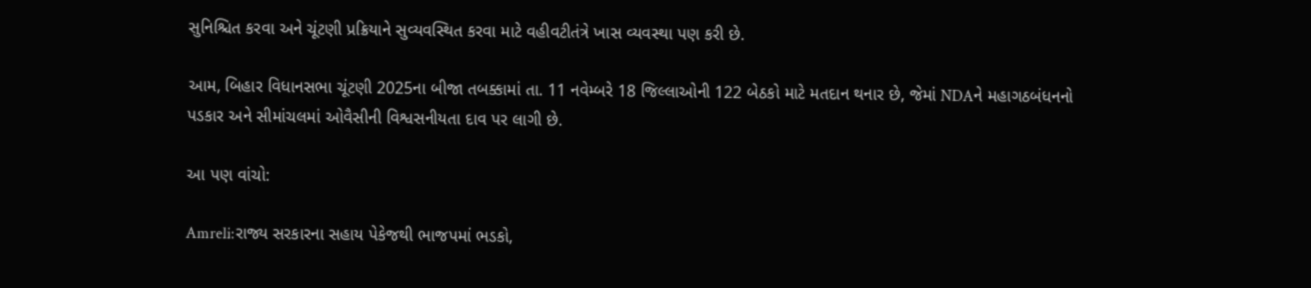સુનિશ્ચિત કરવા અને ચૂંટણી પ્રક્રિયાને સુવ્યવસ્થિત કરવા માટે વહીવટીતંત્રે ખાસ વ્યવસ્થા પણ કરી છે.

આમ, બિહાર વિધાનસભા ચૂંટણી 2025ના બીજા તબક્કામાં તા. 11 નવેમ્બરે 18 જિલ્લાઓની 122 બેઠકો માટે મતદાન થનાર છે, જેમાં NDAને મહાગઠબંધનનો પડકાર અને સીમાંચલમાં ઓવૈસીની વિશ્વસનીયતા દાવ પર લાગી છે.

આ પણ વાંચો:

Amreli:રાજ્ય સરકારના સહાય પેકેજથી ભાજપમાં ભડકો,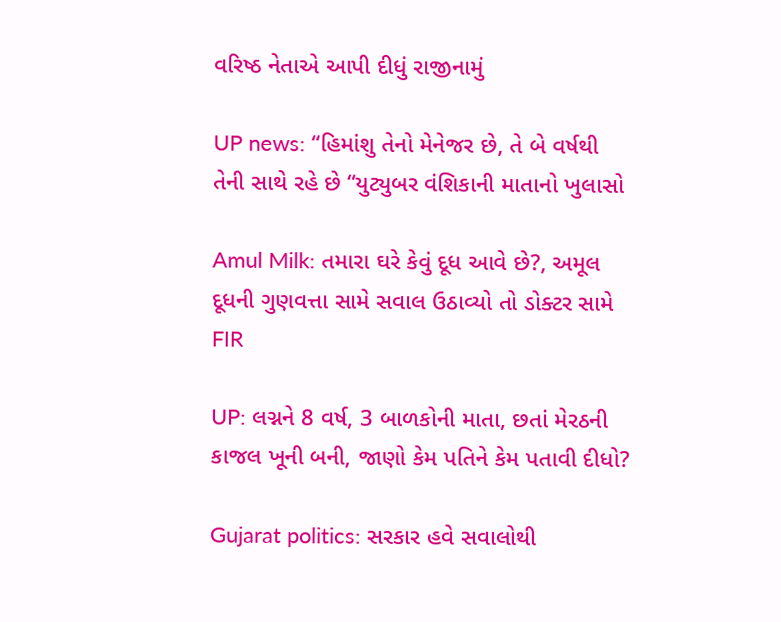વરિષ્ઠ નેતાએ આપી દીધું રાજીનામું

UP news: “હિમાંશુ તેનો મેનેજર છે, તે બે વર્ષથી તેની સાથે રહે છે “યુટ્યુબર વંશિકાની માતાનો ખુલાસો

Amul Milk: તમારા ઘરે કેવું દૂધ આવે છે?, અમૂલ દૂધની ગુણવત્તા સામે સવાલ ઉઠાવ્યો તો ડોક્ટર સામે FIR

UP: લગ્નને 8 વર્ષ, 3 બાળકોની માતા, છતાં મેરઠની કાજલ ખૂની બની, જાણો કેમ પતિને કેમ પતાવી દીધો?

Gujarat politics: સરકાર હવે સવાલોથી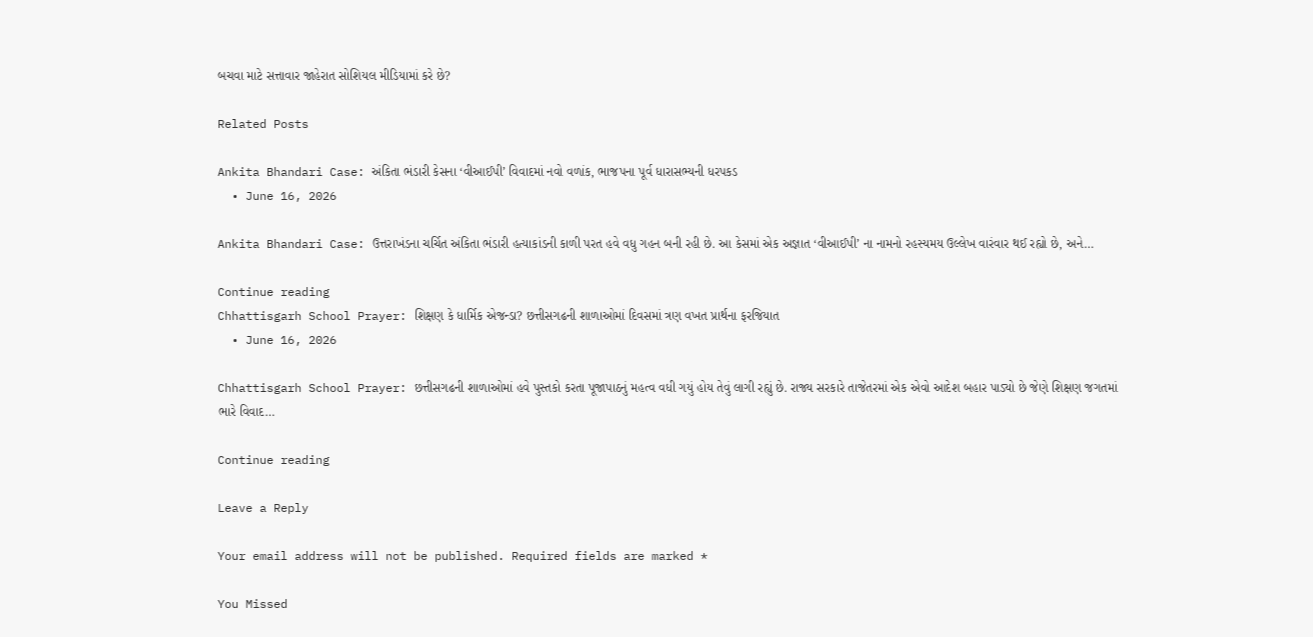બચવા માટે સત્તાવાર જાહેરાત સોશિયલ મીડિયામાં કરે છે?

Related Posts

Ankita Bhandari Case: અંકિતા ભંડારી કેસના ‘વીઆઈપી’ વિવાદમાં નવો વળાંક, ભાજપના પૂર્વ ધારાસભ્યની ધરપકડ
  • June 16, 2026

Ankita Bhandari Case: ઉત્તરાખંડના ચર્ચિત અંકિતા ભંડારી હત્યાકાંડની કાળી પરત હવે વધુ ગહન બની રહી છે. આ કેસમાં એક અજ્ઞાત ‘વીઆઈપી’ ના નામનો રહસ્યમય ઉલ્લેખ વારંવાર થઈ રહ્યો છે, અને…

Continue reading
Chhattisgarh School Prayer: શિક્ષણ કે ધાર્મિક એજન્ડા? છત્તીસગઢની શાળાઓમાં દિવસમાં ત્રણ વખત પ્રાર્થના ફરજિયાત
  • June 16, 2026

Chhattisgarh School Prayer: છત્તીસગઢની શાળાઓમાં હવે પુસ્તકો કરતા પૂજાપાઠનું મહત્વ વધી ગયું હોય તેવું લાગી રહ્યું છે. રાજ્ય સરકારે તાજેતરમાં એક એવો આદેશ બહાર પાડ્યો છે જેણે શિક્ષણ જગતમાં ભારે વિવાદ…

Continue reading

Leave a Reply

Your email address will not be published. Required fields are marked *

You Missed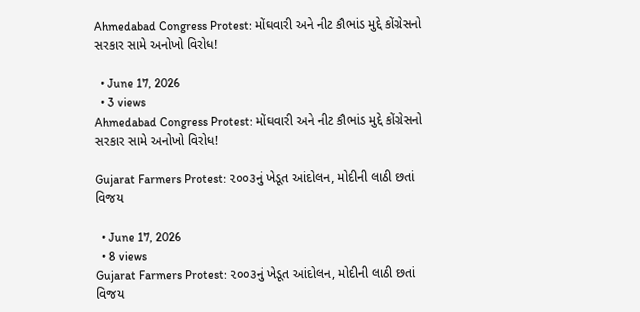Ahmedabad Congress Protest: મોંઘવારી અને નીટ કૌભાંડ મુદ્દે કોંગ્રેસનો સરકાર સામે અનોખો વિરોધ!

  • June 17, 2026
  • 3 views
Ahmedabad Congress Protest: મોંઘવારી અને નીટ કૌભાંડ મુદ્દે કોંગ્રેસનો સરકાર સામે અનોખો વિરોધ!

Gujarat Farmers Protest: ૨૦૦૩નું ખેડૂત આંદોલન, મોદીની લાઠી છતાં વિજય

  • June 17, 2026
  • 8 views
Gujarat Farmers Protest: ૨૦૦૩નું ખેડૂત આંદોલન, મોદીની લાઠી છતાં વિજય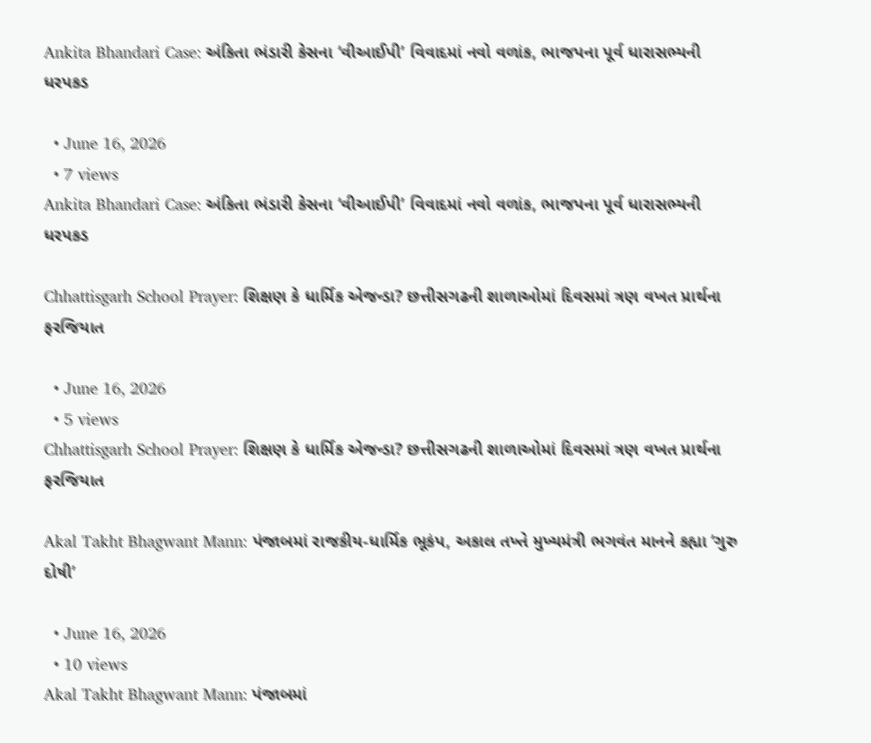Ankita Bhandari Case: અંકિતા ભંડારી કેસના ‘વીઆઈપી’ વિવાદમાં નવો વળાંક, ભાજપના પૂર્વ ધારાસભ્યની ધરપકડ

  • June 16, 2026
  • 7 views
Ankita Bhandari Case: અંકિતા ભંડારી કેસના ‘વીઆઈપી’ વિવાદમાં નવો વળાંક, ભાજપના પૂર્વ ધારાસભ્યની ધરપકડ

Chhattisgarh School Prayer: શિક્ષણ કે ધાર્મિક એજન્ડા? છત્તીસગઢની શાળાઓમાં દિવસમાં ત્રણ વખત પ્રાર્થના ફરજિયાત

  • June 16, 2026
  • 5 views
Chhattisgarh School Prayer: શિક્ષણ કે ધાર્મિક એજન્ડા? છત્તીસગઢની શાળાઓમાં દિવસમાં ત્રણ વખત પ્રાર્થના ફરજિયાત

Akal Takht Bhagwant Mann: પંજાબમાં રાજકીય-ધાર્મિક ભૂકંપ, અકાલ તખ્તે મુખ્યમંત્રી ભગવંત માનને કહ્યા ‘ગુરુ દોષી’

  • June 16, 2026
  • 10 views
Akal Takht Bhagwant Mann: પંજાબમાં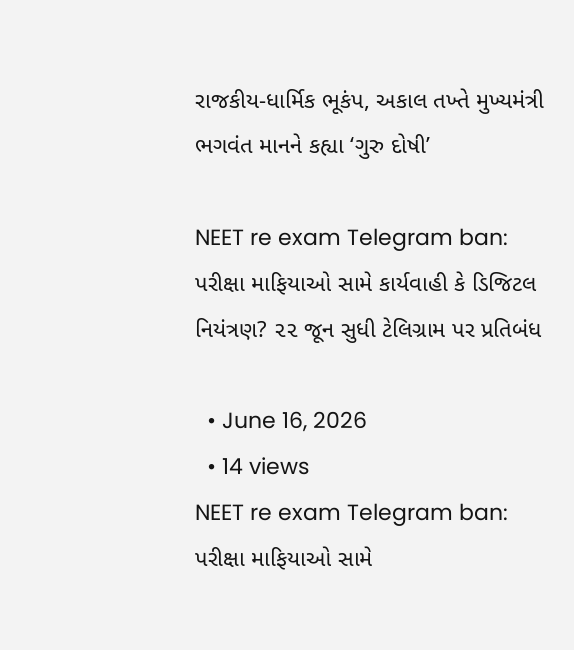રાજકીય-ધાર્મિક ભૂકંપ, અકાલ તખ્તે મુખ્યમંત્રી ભગવંત માનને કહ્યા ‘ગુરુ દોષી’

NEET re exam Telegram ban: પરીક્ષા માફિયાઓ સામે કાર્યવાહી કે ડિજિટલ નિયંત્રણ? ૨૨ જૂન સુધી ટેલિગ્રામ પર પ્રતિબંધ

  • June 16, 2026
  • 14 views
NEET re exam Telegram ban: પરીક્ષા માફિયાઓ સામે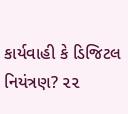કાર્યવાહી કે ડિજિટલ નિયંત્રણ? ૨૨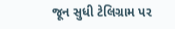જૂન સુધી ટેલિગ્રામ પર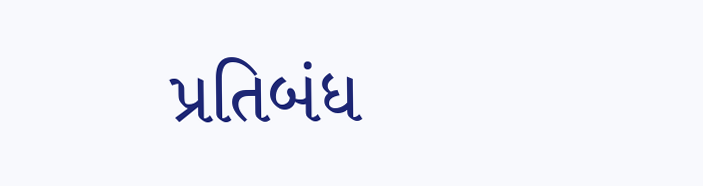પ્રતિબંધ